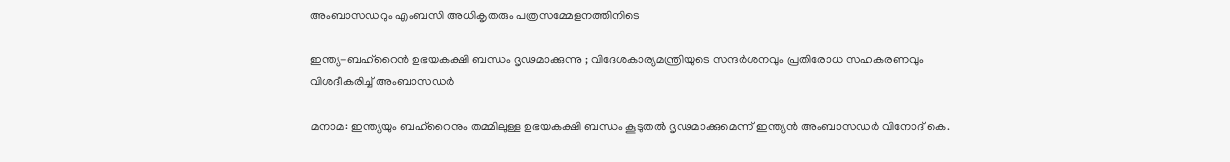അംബാസഡറും എംബസി അധികൃതരും പത്രസമ്മേളനത്തിനിടെ

ഇന്ത്യ-ബഹ്‌റൈൻ ഉഭയകക്ഷി ബന്ധം ദൃഢമാക്കുന്നു ; വിദേശകാര്യമന്ത്രിയുടെ സന്ദർശനവും പ്രതിരോധ സഹകരണവും വിശദീകരിച്ച് അംബാസഡർ

മനാമ: ഇന്ത്യയും ബഹ്‌റൈനും തമ്മിലുള്ള ഉഭയകക്ഷി ബന്ധം കൂടുതൽ ദൃഢമാക്കുമെന്ന് ഇന്ത്യൻ അംബാസഡർ വിനോദ് കെ.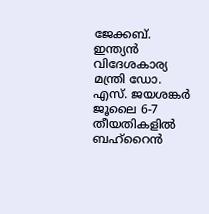ജേക്കബ്. ഇന്ത്യൻ വിദേശകാര്യ മന്ത്രി ഡോ. എസ്. ജയശങ്കർ ജൂലൈ 6-7 തീയതികളിൽ ബഹ്‌റൈൻ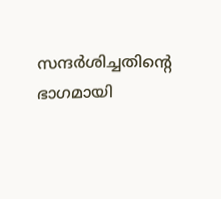സന്ദർശിച്ചതിന്‍റെ ഭാഗമായി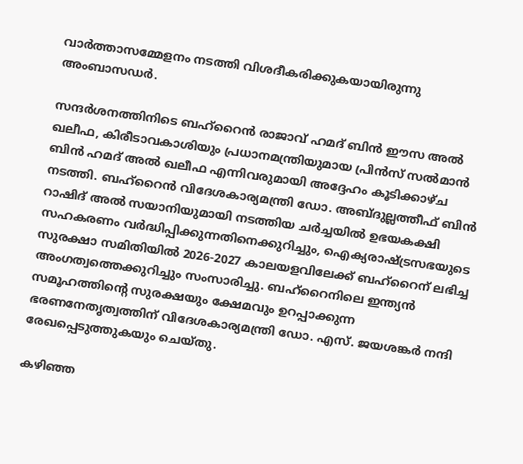വാർത്താസമ്മേളനം നടത്തി വിശദീകരിക്കുകയായിരുന്നു അംബാസഡർ.

സന്ദർശനത്തിനിടെ ബഹ്‌റൈൻ രാജാവ് ഹമദ് ബിൻ ഈസ അൽ ഖലീഫ, കിരീടാവകാശിയും പ്രധാനമന്ത്രിയുമായ പ്രിൻസ് സൽമാൻ ബിൻ ഹമദ് അൽ ഖലീഫ എന്നിവരുമായി അദ്ദേഹം കൂടിക്കാഴ്ച നടത്തി. ബഹ്‌റൈൻ വിദേശകാര്യമന്ത്രി ഡോ. അബ്ദുല്ലത്തീഫ് ബിൻ റാഷിദ് അൽ സയാനിയുമായി നടത്തിയ ചർച്ചയിൽ ഉഭയകക്ഷി സഹകരണം വർദ്ധിപ്പിക്കുന്നതിനെക്കുറിച്ചും, ഐക്യരാഷ്ട്രസഭയുടെ സുരക്ഷാ സമിതിയിൽ 2026-2027 കാലയളവിലേക്ക് ബഹ്‌റൈന് ലഭിച്ച അംഗത്വത്തെക്കുറിച്ചും സംസാരിച്ചു. ബഹ്‌റൈനിലെ ഇന്ത്യൻ സമൂഹത്തിന്റെ സുരക്ഷയും ക്ഷേമവും ഉറപ്പാക്കുന്ന ഭരണനേതൃത്വത്തിന് വിദേശകാര്യമന്ത്രി ഡോ. എസ്. ജയശങ്കർ നന്ദി രേഖപ്പെടുത്തുകയും ചെയ്തു.

കഴിഞ്ഞ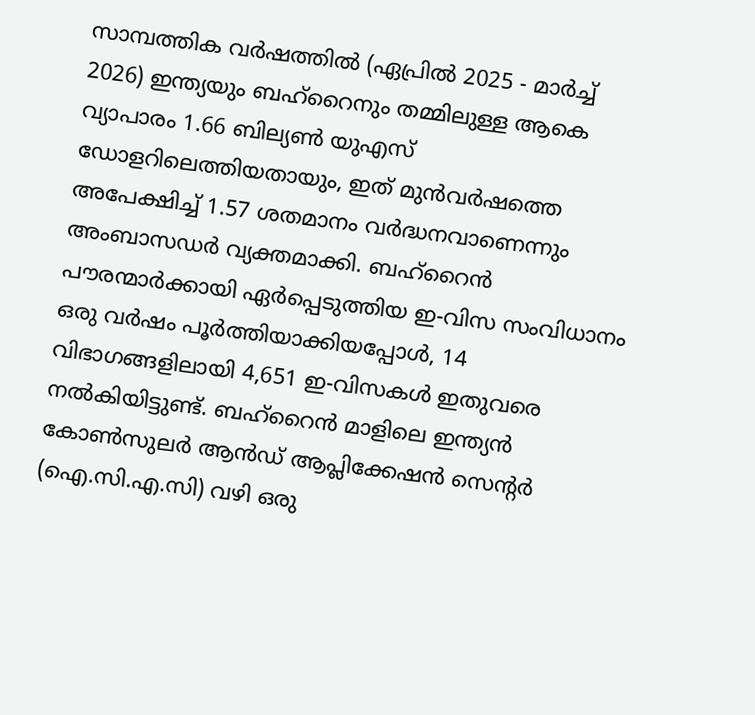സാമ്പത്തിക വർഷത്തിൽ (ഏപ്രിൽ 2025 - മാർച്ച് 2026) ഇന്ത്യയും ബഹ്‌റൈനും തമ്മിലുള്ള ആകെ വ്യാപാരം 1.66 ബില്യൺ യുഎസ് ഡോളറിലെത്തിയതായും, ഇത് മുൻവർഷത്തെ അപേക്ഷിച്ച് 1.57 ശതമാനം വർദ്ധനവാണെന്നും അംബാസഡർ വ്യക്തമാക്കി. ബഹ്‌റൈൻ പൗരന്മാർക്കായി ഏർപ്പെടുത്തിയ ഇ-വിസ സംവിധാനം ഒരു വർഷം പൂർത്തിയാക്കിയപ്പോൾ, 14 വിഭാഗങ്ങളിലായി 4,651 ഇ-വിസകൾ ഇതുവരെ നൽകിയിട്ടുണ്ട്. ബഹ്‌റൈൻ മാളിലെ ഇന്ത്യൻ കോൺസുലർ ആൻഡ് ആപ്ലിക്കേഷൻ സെന്റർ (ഐ.സി.എ.സി) വഴി ഒരു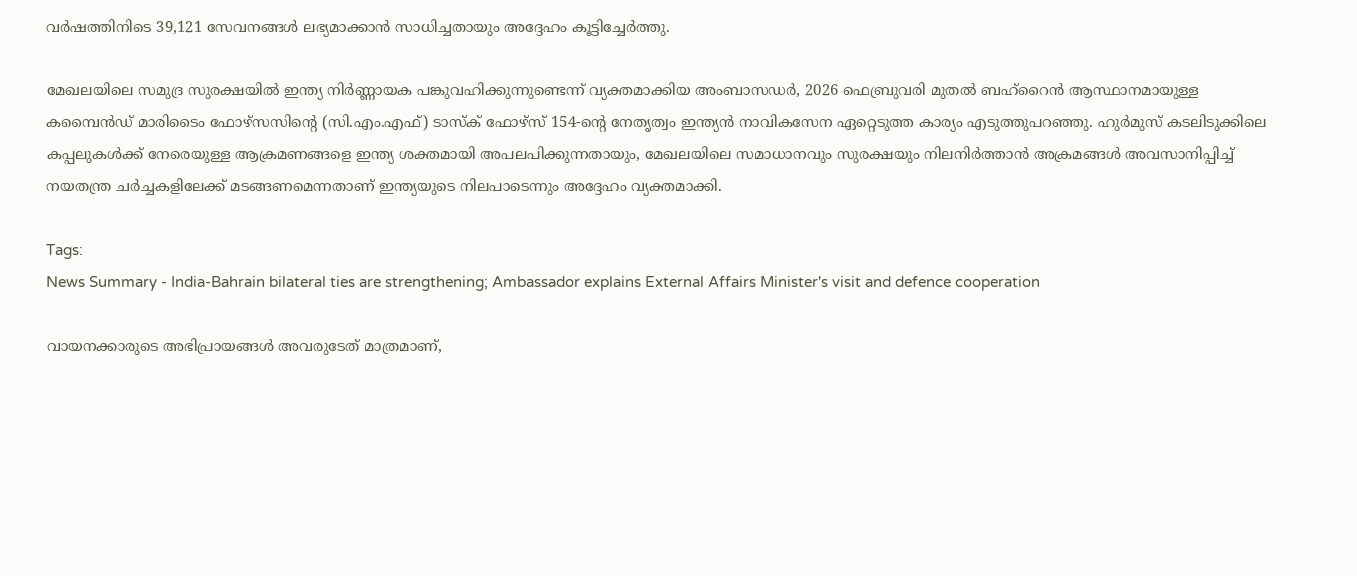വർഷത്തിനിടെ 39,121 സേവനങ്ങൾ ലഭ്യമാക്കാൻ സാധിച്ചതായും അദ്ദേഹം കൂട്ടിച്ചേർത്തു.

മേഖലയിലെ സമുദ്ര സുരക്ഷയിൽ ഇന്ത്യ നിർണ്ണായക പങ്കുവഹിക്കുന്നുണ്ടെന്ന് വ്യക്തമാക്കിയ അംബാസഡർ, 2026 ഫെബ്രുവരി മുതൽ ബഹ്‌റൈൻ ആസ്ഥാനമായുള്ള കമ്പൈൻഡ് മാരിടൈം ഫോഴ്‌സസിന്റെ (സി.എം.എഫ്) ടാസ്‌ക് ഫോഴ്‌സ് 154-ന്റെ നേതൃത്വം ഇന്ത്യൻ നാവികസേന ഏറ്റെടുത്ത കാര്യം എടുത്തുപറഞ്ഞു. ഹുർമുസ് കടലിടുക്കിലെ കപ്പലുകൾക്ക് നേരെയുള്ള ആക്രമണങ്ങളെ ഇന്ത്യ ശക്തമായി അപലപിക്കുന്നതായും, മേഖലയിലെ സമാധാനവും സുരക്ഷയും നിലനിർത്താൻ അക്രമങ്ങൾ അവസാനിപ്പിച്ച് നയതന്ത്ര ചർച്ചകളിലേക്ക് മടങ്ങണമെന്നതാണ് ഇന്ത്യയുടെ നിലപാടെന്നും അദ്ദേഹം വ്യക്തമാക്കി.

Tags:
News Summary - India-Bahrain bilateral ties are strengthening; Ambassador explains External Affairs Minister's visit and defence cooperation

വായനക്കാരുടെ അഭിപ്രായങ്ങള്‍ അവരുടേത് മാത്രമാണ്,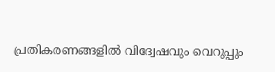പ്രതികരണങ്ങളിൽ വിദ്വേഷവും വെറുപ്പും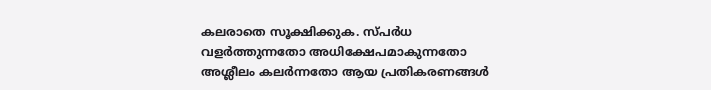കലരാതെ സൂക്ഷിക്കുക. സ്പർധ വളർത്തുന്നതോ അധിക്ഷേപമാകുന്നതോ അശ്ലീലം കലർന്നതോ ആയ പ്രതികരണങ്ങൾ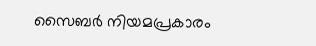സൈബർ നിയമപ്രകാരം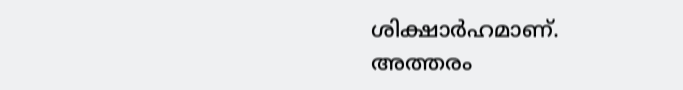ശിക്ഷാർഹമാണ്. അത്തരം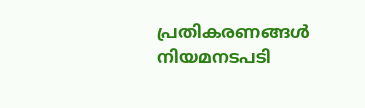പ്രതികരണങ്ങൾ നിയമനടപടി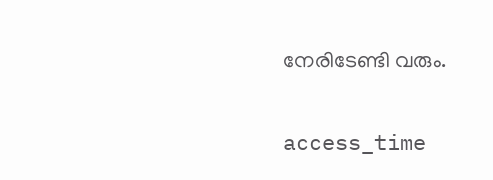നേരിടേണ്ടി വരും.

access_time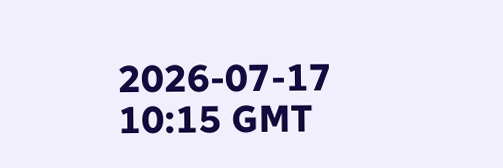2026-07-17 10:15 GMT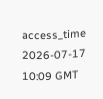access_time 2026-07-17 10:09 GMT